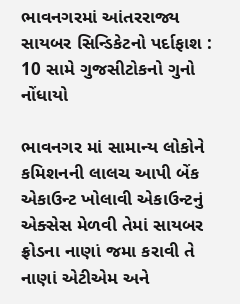ભાવનગરમાં આંતરરાજ્ય સાયબર સિન્ડિકેટનો પર્દાફાશ : 10 સામે ગુજસીટોકનો ગુનો નોંધાયો

ભાવનગર માં સામાન્ય લોકોને કમિશનની લાલચ આપી બેંક એકાઉન્ટ ખોલાવી એકાઉન્ટનું એક્સેસ મેળવી તેમાં સાયબર ફ્રોડના નાણાં જમા કરાવી તે નાણાં એટીએમ અને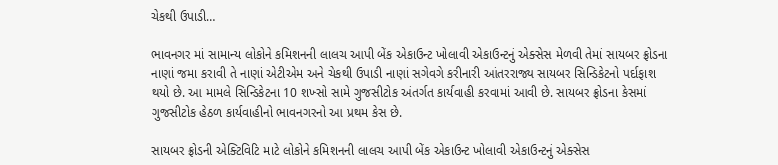ચેકથી ઉપાડી…

ભાવનગર માં સામાન્ય લોકોને કમિશનની લાલચ આપી બેંક એકાઉન્ટ ખોલાવી એકાઉન્ટનું એક્સેસ મેળવી તેમાં સાયબર ફ્રોડના નાણાં જમા કરાવી તે નાણાં એટીએમ અને ચેકથી ઉપાડી નાણાં સગેવગે કરીનારી આંતરરાજ્ય સાયબર સિન્ડિકેટનો પર્દાફાશ થયો છે. આ મામલે સિન્ડિકેટના 10 શખ્સો સામે ગુજસીટોક અંતર્ગત કાર્યવાહી કરવામાં આવી છે. સાયબર ફ્રોડના કેસમાં ગુજસીટોક હેઠળ કાર્યવાહીનો ભાવનગરનો આ પ્રથમ કેસ છે.

સાયબર ફ્રોડની એક્ટિવિટિ માટે લોકોને કમિશનની લાલચ આપી બેંક એકાઉન્ટ ખોલાવી એકાઉન્ટનું એક્સેસ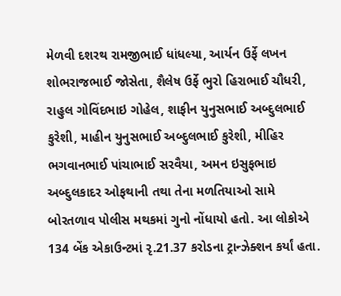મેળવી દશરથ રામજીભાઈ ધાંધલ્યા, આર્યન ઉર્ફે લખન શોભરાજભાઈ જોસેતા, શૈલેષ ઉર્ફે ભુરો હિરાભાઈ ચૌધરી, રાહુલ ગોવિંદભાઇ ગોહેલ, શાફીન યુનુસભાઈ અબ્દુલભાઈ કુરેશી, માહીન યુનુસભાઈ અબ્દુલભાઈ કુરેશી, મીહિર ભગવાનભાઈ પાંચાભાઈ સરવૈયા, અમન ઇસુફભાઇ અબ્દુલકાદર ઓફથાની તથા તેના મળતિયાઓ સામે બોરતળાવ પોલીસ મથકમાં ગુનો નોંધાયો હતો. આ લોકોએ 134 બેંક એકાઉન્ટમાં રૃ.21.37 કરોડના ટ્રાન્ઝેક્શન કર્યાં હતા.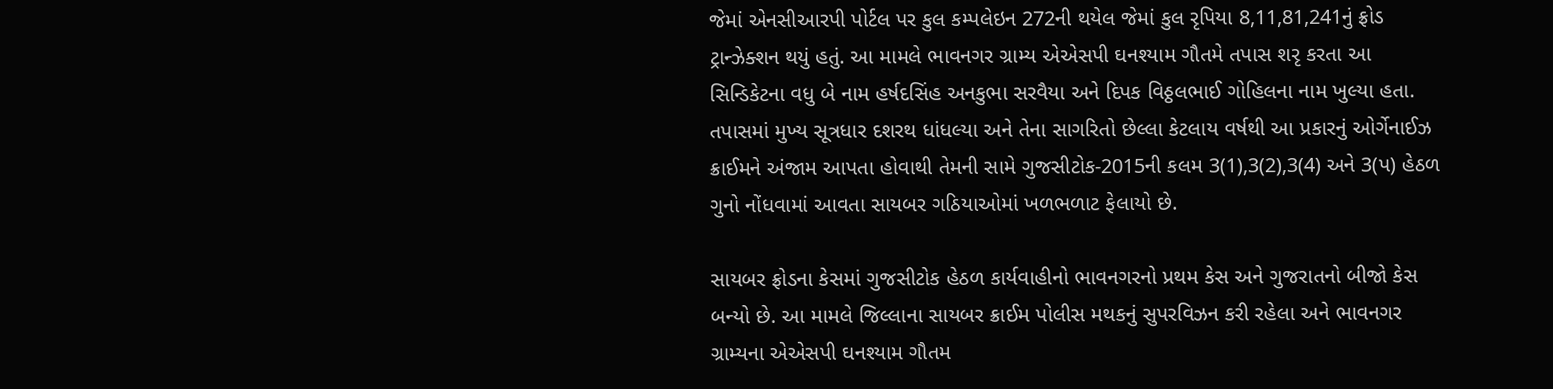જેમાં એનસીઆરપી પોર્ટલ પર કુલ કમ્પલેઇન 272ની થયેલ જેમાં કુલ રૃપિયા 8,11,81,241નું ફ્રોડ ટ્રાન્ઝેક્શન થયું હતું. આ મામલે ભાવનગર ગ્રામ્ય એએસપી ઘનશ્યામ ગૌતમે તપાસ શરૃ કરતા આ સિન્ડિકેટના વધુ બે નામ હર્ષદસિંહ અનકુભા સરવૈયા અને દિપક વિઠ્ઠલભાઈ ગોહિલના નામ ખુલ્યા હતા. તપાસમાં મુખ્ય સૂત્રધાર દશરથ ધાંધલ્યા અને તેના સાગરિતો છેલ્લા કેટલાય વર્ષથી આ પ્રકારનું ઓર્ગેનાઈઝ ક્રાઈમને અંજામ આપતા હોવાથી તેમની સામે ગુજસીટોક-2015ની કલમ 3(1),3(2),3(4) અને 3(પ) હેઠળ ગુનો નોંધવામાં આવતા સાયબર ગઠિયાઓમાં ખળભળાટ ફેલાયો છે.

સાયબર ફ્રોડના કેસમાં ગુજસીટોક હેઠળ કાર્યવાહીનો ભાવનગરનો પ્રથમ કેસ અને ગુજરાતનો બીજો કેસ બન્યો છે. આ મામલે જિલ્લાના સાયબર ક્રાઈમ પોલીસ મથકનું સુપરવિઝન કરી રહેલા અને ભાવનગર ગ્રામ્યના એએસપી ઘનશ્યામ ગૌતમ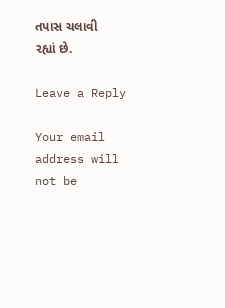તપાસ ચલાવી રહ્યાં છે.

Leave a Reply

Your email address will not be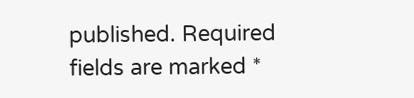published. Required fields are marked *